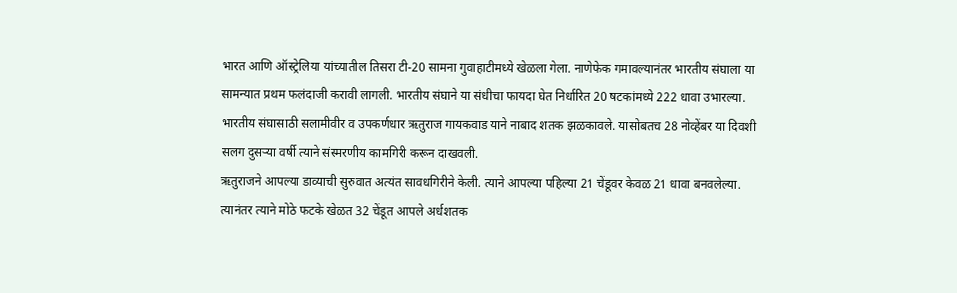भारत आणि ऑस्ट्रेलिया यांच्यातील तिसरा टी-20 सामना गुवाहाटीमध्ये खेळला गेला. नाणेफेक गमावल्यानंतर भारतीय संघाला या सामन्यात प्रथम फलंदाजी करावी लागली. भारतीय संघाने या संधीचा फायदा घेत निर्धारित 20 षटकांमध्ये 222 धावा उभारल्या. भारतीय संघासाठी सलामीवीर व उपकर्णधार ऋतुराज गायकवाड याने नाबाद शतक झळकावले. यासोबतच 28 नोव्हेंबर या दिवशी सलग दुसऱ्या वर्षी त्याने संस्मरणीय कामगिरी करून दाखवली.
ऋतुराजने आपल्या डाव्याची सुरुवात अत्यंत सावधगिरीने केली. त्याने आपल्या पहिल्या 21 चेंडूवर केवळ 21 धावा बनवलेल्या. त्यानंतर त्याने मोठे फटके खेळत 32 चेंडूत आपले अर्धशतक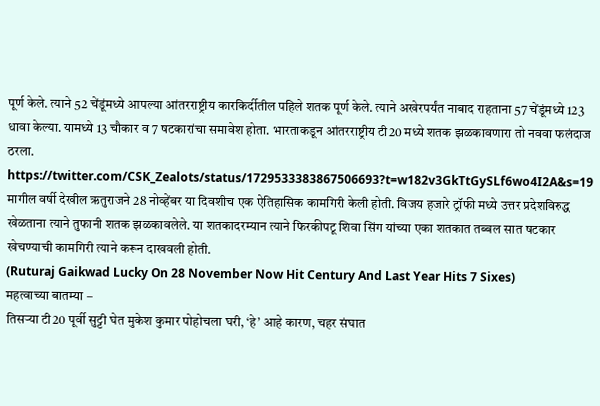पूर्ण केले. त्याने 52 चेंडूंमध्ये आपल्या आंतरराष्ट्रीय कारकिर्दीतील पहिले शतक पूर्ण केले. त्याने अखेरपर्यंत नाबाद राहताना 57 चेंडूंमध्ये 123 धावा केल्या. यामध्ये 13 चौकार व 7 षटकारांचा समावेश होता. भारताकडून आंतरराष्ट्रीय टी20 मध्ये शतक झळकावणारा तो नववा फलंदाज ठरला.
https://twitter.com/CSK_Zealots/status/1729533383867506693?t=w182v3GkTtGySLf6wo4I2A&s=19
मागील वर्षी देखील ऋतुराजने 28 नोव्हेंबर या दिवशीच एक ऐतिहासिक कामगिरी केली होती. विजय हजारे ट्रॉफी मध्ये उत्तर प्रदेशविरुद्ध खेळताना त्याने तुफानी शतक झळकावलेले. या शतकादरम्यान त्याने फिरकीपटू शिवा सिंग यांच्या एका शतकात तब्बल सात षटकार खेचण्याची कामगिरी त्याने करून दाखवली होती.
(Ruturaj Gaikwad Lucky On 28 November Now Hit Century And Last Year Hits 7 Sixes)
महत्वाच्या बातम्या –
तिसऱ्या टी20 पूर्वी सुट्टी घेत मुकेश कुमार पोहोचला घरी, ‘हे’ आहे कारण, चहर संघात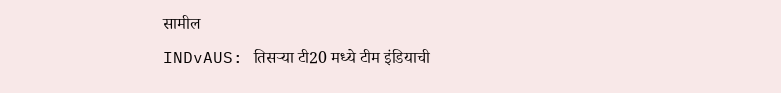सामील
INDvAUS: तिसऱ्या टी20 मध्ये टीम इंडियाची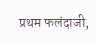प्रथम फलंदाजी,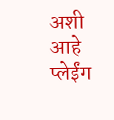अशी आहे प्लेईंग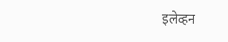इलेव्हन